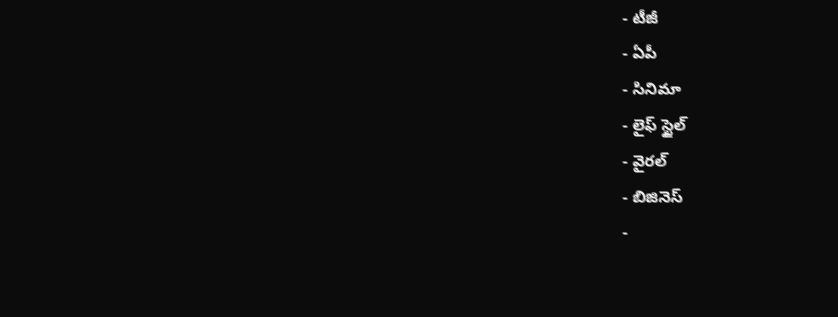- టీజీ
- ఏపీ
- సినిమా
- లైఫ్ స్టైల్
- వైరల్
- బిజినెస్
-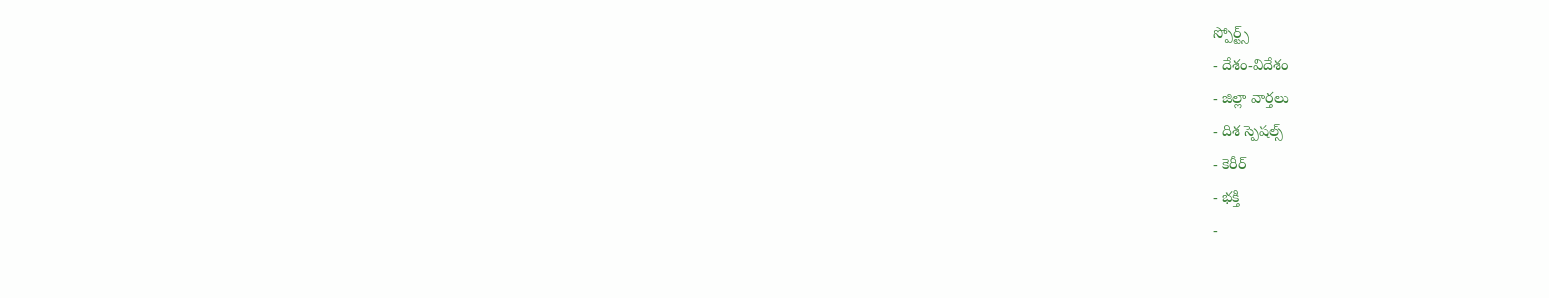స్పోర్ట్స్
- దేశం-విదేశం
- జిల్లా వార్తలు
- దిశ స్పెషల్స్
- కెరీర్
- భక్తి
-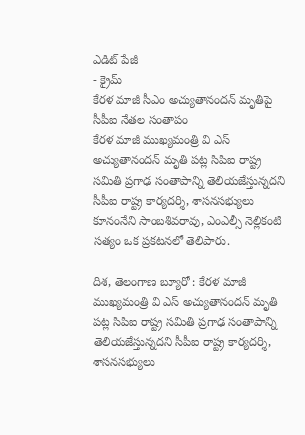ఎడిట్ పేజీ
- క్రైమ్
కేరళ మాజీ సీఎం అచ్యుతానందన్ మృతిపై సీపీఐ నేతల సంతాపం
కేరళ మాజీ ముఖ్యమంత్రి వి ఎస్ అచ్యుతానందన్ మృతి పట్ల సిపిఐ రాష్ట్ర సమితి ప్రగాఢ సంతాపాన్ని తెలియజేస్తున్నదని సీపీఐ రాష్ట్ర కార్యదర్శి, శాసనసభ్యులు కూనంనేని సాంబశివరావు, ఎంఎల్సీ నెల్లికంటి సత్యం ఒక ప్రకటనలో తెలిపారు.

దిశ, తెలంగాణ బ్యూరో : కేరళ మాజీ ముఖ్యమంత్రి వి ఎస్ అచ్యుతానందన్ మృతి పట్ల సిపిఐ రాష్ట్ర సమితి ప్రగాఢ సంతాపాన్ని తెలియజేస్తున్నదని సీపీఐ రాష్ట్ర కార్యదర్శి, శాసనసభ్యులు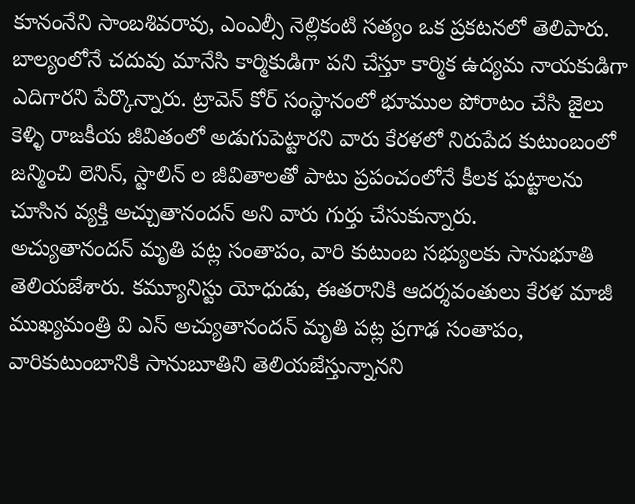కూనంనేని సాంబశివరావు, ఎంఎల్సీ నెల్లికంటి సత్యం ఒక ప్రకటనలో తెలిపారు. బాల్యంలోనే చదువు మానేసి కార్మికుడిగా పని చేస్తూ కార్మిక ఉద్యమ నాయకుడిగా ఎదిగారని పేర్కొన్నారు. ట్రావెన్ కోర్ సంస్థానంలో భూముల పోరాటం చేసి జైలు కెళ్ళి రాజకీయ జీవితంలో అడుగుపెట్టారని వారు కేరళలో నిరుపేద కుటుంబంలో జన్మించి లెనిన్, స్టాలిన్ ల జీవితాలతో పాటు ప్రపంచంలోనే కీలక ఘట్టాలను చూసిన వ్యక్తి అచ్చుతానందన్ అని వారు గుర్తు చేసుకున్నారు.
అచ్యుతానందన్ మృతి పట్ల సంతాపం, వారి కుటుంబ సభ్యులకు సానుభూతి తెలియజేశారు. కమ్యూనిస్టు యోధుడు, ఈతరానికి ఆదర్శవంతులు కేరళ మాజీ ముఖ్యమంత్రి వి ఎస్ అచ్యుతానందన్ మృతి పట్ల ప్రగాఢ సంతాపం, వారికుటుంబానికి సానుబూతిని తెలియజేస్తున్నానని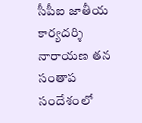సీపీఐ జాతీయ కార్యదర్శి నారాయణ తన సంతాప సందేశంలో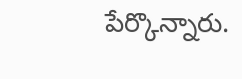పేర్కొన్నారు.